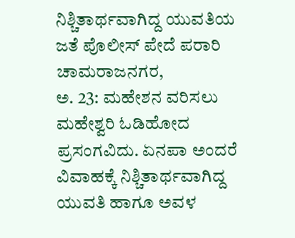ನಿಶ್ಚಿತಾರ್ಥವಾಗಿದ್ದ ಯುವತಿಯ ಜತೆ ಪೊಲೀಸ್ ಪೇದೆ ಪರಾರಿ
ಚಾಮರಾಜನಗರ,
ಅ. 23: ಮಹೇಶನ ವರಿಸಲು ಮಹೇಶ್ವರಿ ಓಡಿಹೋದ ಪ್ರಸಂಗವಿದು. ಏನಪಾ ಅಂದರೆ ವಿವಾಹಕ್ಕೆ ನಿಶ್ಚಿತಾರ್ಥವಾಗಿದ್ದ ಯುವತಿ ಹಾಗೂ ಅವಳ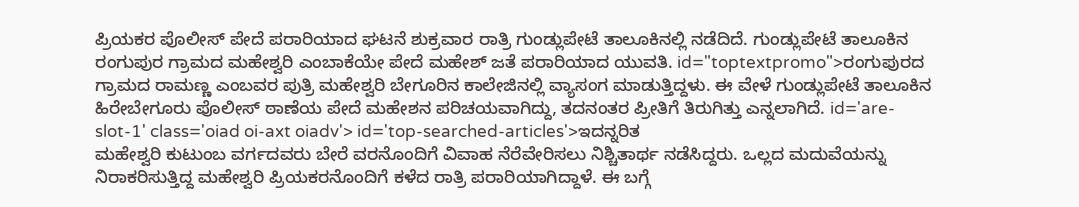ಪ್ರಿಯಕರ ಪೊಲೀಸ್ ಪೇದೆ ಪರಾರಿಯಾದ ಘಟನೆ ಶುಕ್ರವಾರ ರಾತ್ರಿ ಗುಂಡ್ಲುಪೇಟೆ ತಾಲೂಕಿನಲ್ಲಿ ನಡೆದಿದೆ. ಗುಂಡ್ಲುಪೇಟೆ ತಾಲೂಕಿನ ರಂಗುಪುರ ಗ್ರಾಮದ ಮಹೇಶ್ವರಿ ಎಂಬಾಕೆಯೇ ಪೇದೆ ಮಹೇಶ್ ಜತೆ ಪರಾರಿಯಾದ ಯುವತಿ. id="toptextpromo">ರಂಗುಪುರದ
ಗ್ರಾಮದ ರಾಮಣ್ಣ ಎಂಬವರ ಪುತ್ರಿ ಮಹೇಶ್ವರಿ ಬೇಗೂರಿನ ಕಾಲೇಜಿನಲ್ಲಿ ವ್ಯಾಸಂಗ ಮಾಡುತ್ತಿದ್ದಳು. ಈ ವೇಳೆ ಗುಂಡ್ಲುಪೇಟೆ ತಾಲೂಕಿನ ಹಿರೇಬೇಗೂರು ಪೊಲೀಸ್ ಠಾಣೆಯ ಪೇದೆ ಮಹೇಶನ ಪರಿಚಯವಾಗಿದ್ದು, ತದನಂತರ ಪ್ರೀತಿಗೆ ತಿರುಗಿತ್ತು ಎನ್ನಲಾಗಿದೆ. id='are-slot-1' class='oiad oi-axt oiadv'> id='top-searched-articles'>ಇದನ್ನರಿತ
ಮಹೇಶ್ವರಿ ಕುಟುಂಬ ವರ್ಗದವರು ಬೇರೆ ವರನೊಂದಿಗೆ ವಿವಾಹ ನೆರೆವೇರಿಸಲು ನಿಶ್ಚಿತಾರ್ಥ ನಡೆಸಿದ್ದರು. ಒಲ್ಲದ ಮದುವೆಯನ್ನು ನಿರಾಕರಿಸುತ್ತಿದ್ದ ಮಹೇಶ್ವರಿ ಪ್ರಿಯಕರನೊಂದಿಗೆ ಕಳೆದ ರಾತ್ರಿ ಪರಾರಿಯಾಗಿದ್ದಾಳೆ. ಈ ಬಗ್ಗೆ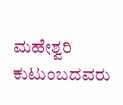ಮಹೇಶ್ವರಿ ಕುಟುಂಬದವರು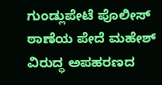ಗುಂಡ್ಲುಪೇಟೆ ಪೊಲೀಸ್ ಠಾಣೆಯ ಪೇದೆ ಮಹೇಶ್ ವಿರುದ್ಧ ಅಪಹರಣದ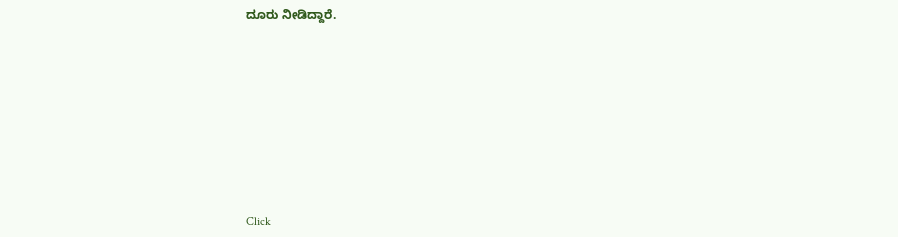ದೂರು ನೀಡಿದ್ದಾರೆ.











Click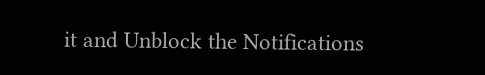it and Unblock the Notifications